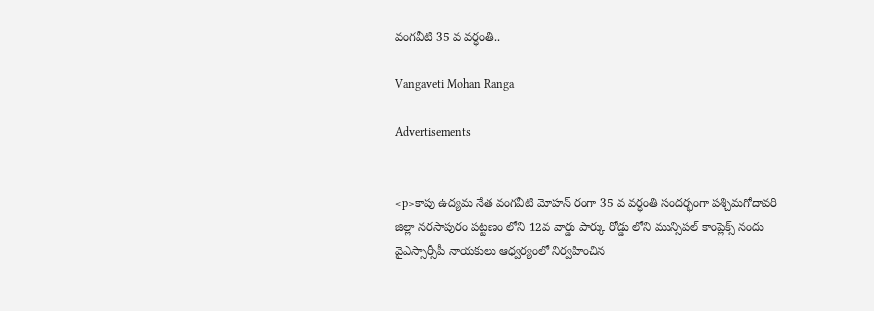వంగవీటి 35 వ వర్ధంతి..

Vangaveti Mohan Ranga

Advertisements


<p>కాపు ఉద్యమ నేత వంగవీటి మోహన్ రంగా 35 వ వర్ధంతి సందర్భంగా పశ్చిమగోదావరి జిల్లా నరసాపురం పట్టణం లోని 12వ వార్డు పార్కు రోడ్డు లోని మున్సిపల్ కాంప్లెక్స్ నందు వైఎస్సార్సీపీ నాయకులు ఆధ్వర్యంలో నిర్వహించిన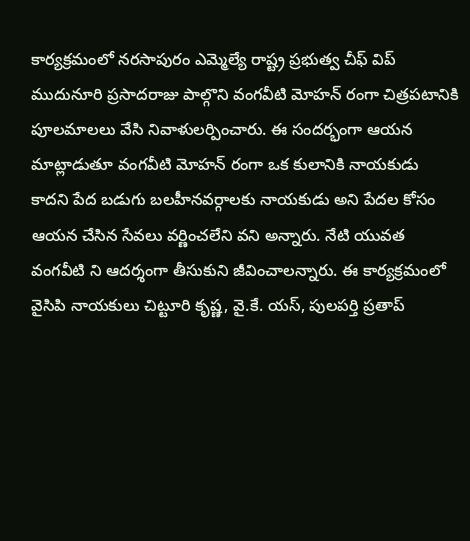కార్యక్రమంలో నరసాపురం ఎమ్మెల్యే రాష్ట్ర ప్రభుత్వ చీఫ్ విప్ ముదునూరి ప్రసాదరాజు పాల్గొని వంగవీటి మోహన్ రంగా చిత్రపటానికి పూలమాలలు వేసి నివాళులర్పించారు. ఈ సందర్భంగా ఆయన మాట్లాడుతూ వంగవీటి మోహన్ రంగా ఒక కులానికి నాయకుడు కాదని పేద బడుగు బలహీనవర్గాలకు నాయకుడు అని పేదల కోసం ఆయన చేసిన సేవలు వర్ణించలేని వని అన్నారు. నేటి యువత వంగవీటి ని ఆదర్శంగా తీసుకుని జీవించాలన్నారు. ఈ కార్యక్రమంలో వైసిపి నాయకులు చిట్టూరి కృష్ణ, వై.కే. యస్, పులపర్తి ప్రతాప్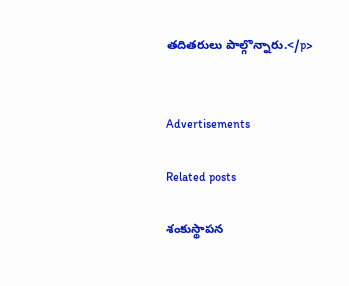తదితరులు పాల్గొన్నారు.</p>


Advertisements

Related posts

శంకుస్థాపన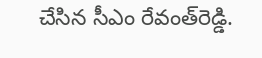చేసిన సీఎం రేవంత్‌రెడ్డి.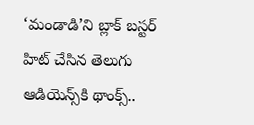‘మండాడి’ని బ్లాక్ బస్టర్ హిట్ చేసిన తెలుగు ఆడియెన్స్‌కి థాంక్స్..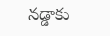నడ్డాకు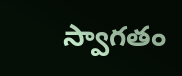స్వాగతం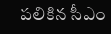పలికిన సీఎం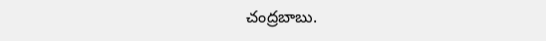చంద్రబాబు.